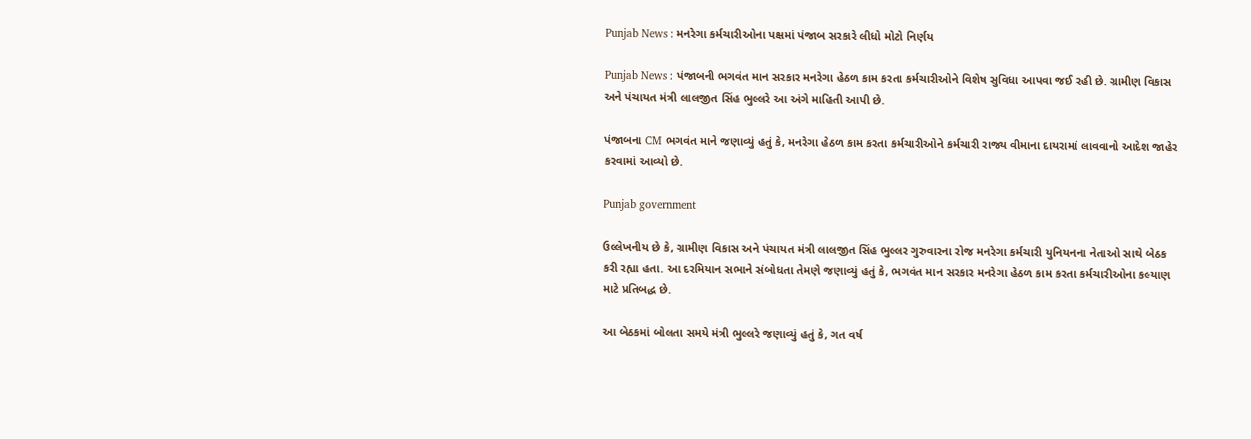Punjab News : મનરેગા કર્મચારીઓના પક્ષમાં પંજાબ સરકારે લીધો મોટો નિર્ણય

Punjab News : પંજાબની ભગવંત માન સરકાર મનરેગા હેઠળ કામ કરતા કર્મચારીઓને વિશેષ સુવિધા આપવા જઈ રહી છે. ગ્રામીણ વિકાસ અને પંચાયત મંત્રી લાલજીત સિંહ ભુલ્લરે આ અંગે માહિતી આપી છે.

પંજાબના CM ભગવંત માને જણાવ્યું હતું કે, મનરેગા હેઠળ કામ કરતા કર્મચારીઓને કર્મચારી રાજ્ય વીમાના દાયરામાં લાવવાનો આદેશ જાહેર કરવામાં આવ્યો છે.

Punjab government

ઉલ્લેખનીય છે કે, ગ્રામીણ વિકાસ અને પંચાયત મંત્રી લાલજીત સિંહ ભુલ્લર ગુરુવારના રોજ મનરેગા કર્મચારી યુનિયનના નેતાઓ સાથે બેઠક કરી રહ્યા હતા. આ દરમિયાન સભાને સંબોધતા તેમણે જણાવ્યું હતું કે, ભગવંત માન સરકાર મનરેગા હેઠળ કામ કરતા કર્મચારીઓના કલ્યાણ માટે પ્રતિબદ્ધ છે.

આ બેઠકમાં બોલતા સમયે મંત્રી ભુલ્લરે જણાવ્યું હતું કે, ગત વર્ષ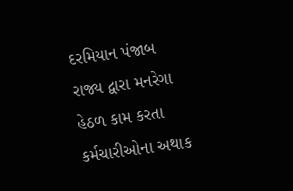દરમિયાન પંજાબ રાજ્ય દ્વારા મનરેગા હેઠળ કામ કરતા કર્મચારીઓના અથાક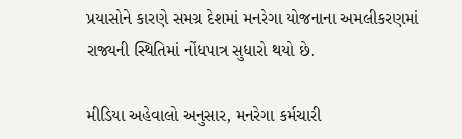પ્રયાસોને કારણે સમગ્ર દેશમાં મનરેગા યોજનાના અમલીકરણમાં રાજ્યની સ્થિતિમાં નોંધપાત્ર સુધારો થયો છે.

મીડિયા અહેવાલો અનુસાર, મનરેગા કર્મચારી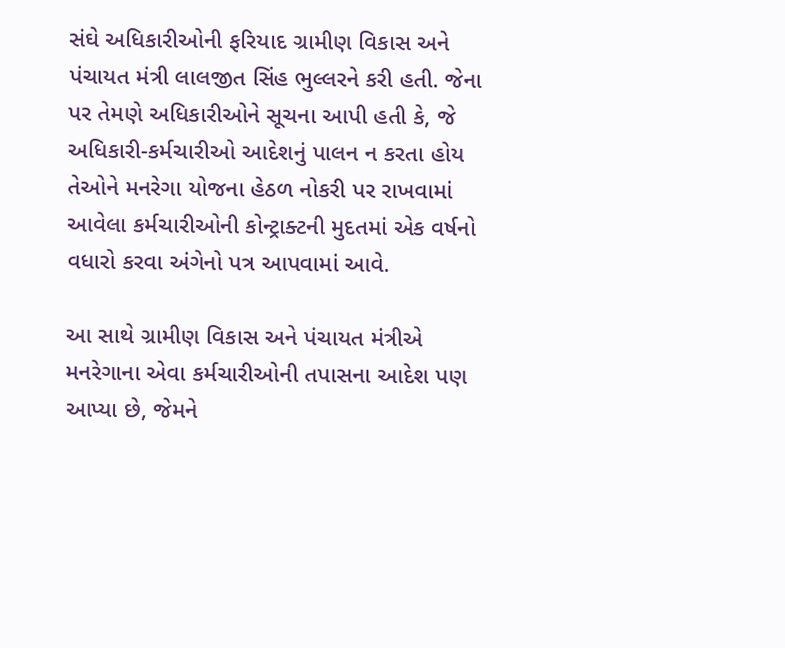સંઘે અધિકારીઓની ફરિયાદ ગ્રામીણ વિકાસ અને પંચાયત મંત્રી લાલજીત સિંહ ભુલ્લરને કરી હતી. જેના પર તેમણે અધિકારીઓને સૂચના આપી હતી કે, જે અધિકારી-કર્મચારીઓ આદેશનું પાલન ન કરતા હોય તેઓને મનરેગા યોજના હેઠળ નોકરી પર રાખવામાં આવેલા કર્મચારીઓની કોન્ટ્રાક્ટની મુદતમાં એક વર્ષનો વધારો કરવા અંગેનો પત્ર આપવામાં આવે.

આ સાથે ગ્રામીણ વિકાસ અને પંચાયત મંત્રીએ મનરેગાના એવા કર્મચારીઓની તપાસના આદેશ પણ આપ્યા છે, જેમને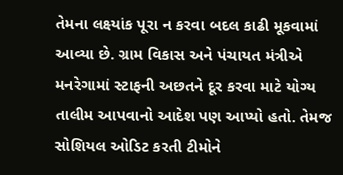તેમના લક્ષ્યાંક પૂરા ન કરવા બદલ કાઢી મૂકવામાં આવ્યા છે. ગ્રામ વિકાસ અને પંચાયત મંત્રીએ મનરેગામાં સ્ટાફની અછતને દૂર કરવા માટે યોગ્ય તાલીમ આપવાનો આદેશ પણ આપ્યો હતો. તેમજ સોશિયલ ઓડિટ કરતી ટીમોને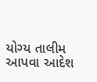યોગ્ય તાલીમ આપવા આદેશ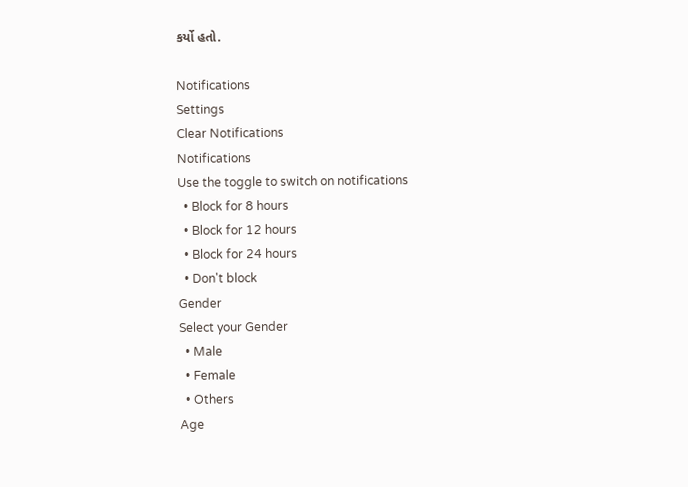કર્યો હતો.

Notifications
Settings
Clear Notifications
Notifications
Use the toggle to switch on notifications
  • Block for 8 hours
  • Block for 12 hours
  • Block for 24 hours
  • Don't block
Gender
Select your Gender
  • Male
  • Female
  • Others
Age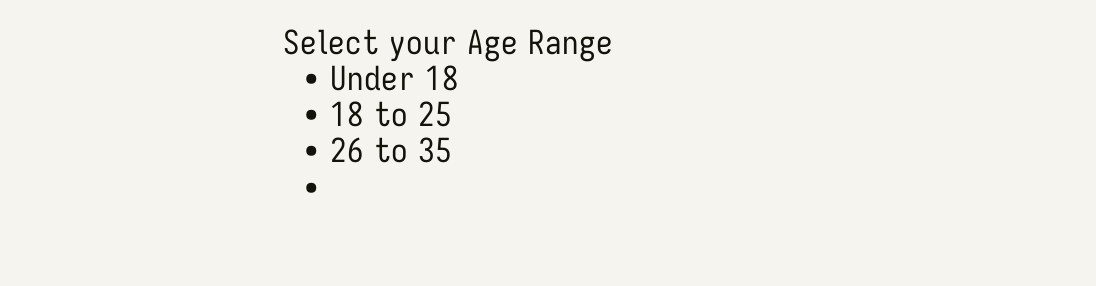Select your Age Range
  • Under 18
  • 18 to 25
  • 26 to 35
  •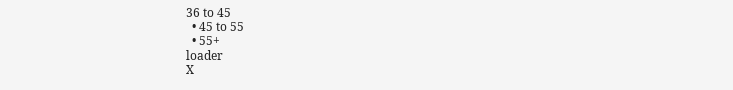36 to 45
  • 45 to 55
  • 55+
loader
X